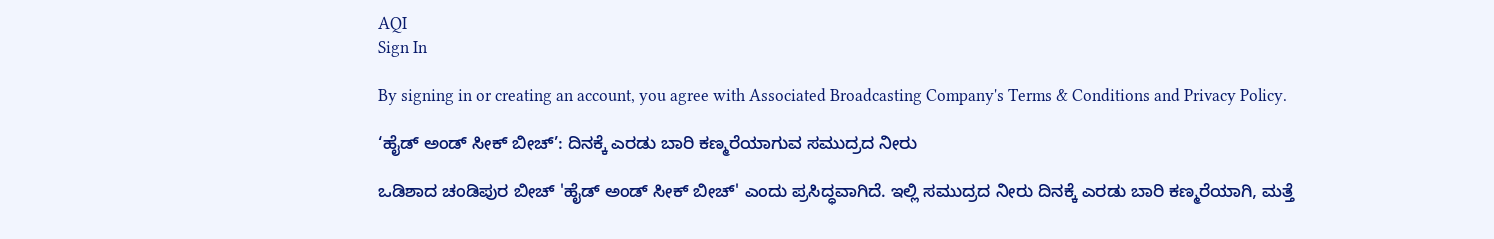AQI
Sign In

By signing in or creating an account, you agree with Associated Broadcasting Company's Terms & Conditions and Privacy Policy.

‘ಹೈಡ್ ಅಂಡ್ ಸೀಕ್ ಬೀಚ್’: ದಿನಕ್ಕೆ ಎರಡು ಬಾರಿ ಕಣ್ಮರೆಯಾಗುವ ಸಮುದ್ರದ ನೀರು

ಒಡಿಶಾದ ಚಂಡಿಪುರ ಬೀಚ್ 'ಹೈಡ್ ಅಂಡ್ ಸೀಕ್ ಬೀಚ್' ಎಂದು ಪ್ರಸಿದ್ಧವಾಗಿದೆ. ಇಲ್ಲಿ ಸಮುದ್ರದ ನೀರು ದಿನಕ್ಕೆ ಎರಡು ಬಾರಿ ಕಣ್ಮರೆಯಾಗಿ, ಮತ್ತೆ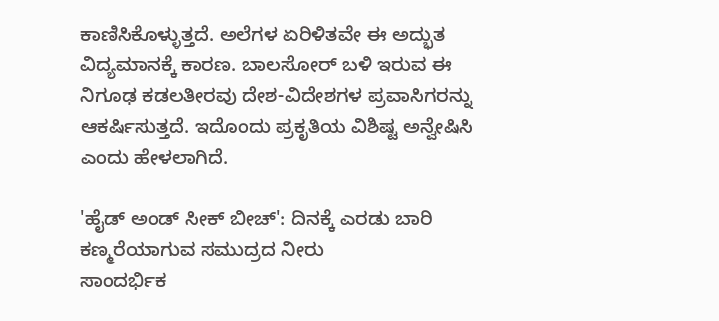ಕಾಣಿಸಿಕೊಳ್ಳುತ್ತದೆ. ಅಲೆಗಳ ಏರಿಳಿತವೇ ಈ ಅದ್ಭುತ ವಿದ್ಯಮಾನಕ್ಕೆ ಕಾರಣ. ಬಾಲಸೋರ್ ಬಳಿ ಇರುವ ಈ ನಿಗೂಢ ಕಡಲತೀರವು ದೇಶ-ವಿದೇಶಗಳ ಪ್ರವಾಸಿಗರನ್ನು ಆಕರ್ಷಿಸುತ್ತದೆ. ಇದೊಂದು ಪ್ರಕೃತಿಯ ವಿಶಿಷ್ಟ ಅನ್ವೇಷಿಸಿ ಎಂದು ಹೇಳಲಾಗಿದೆ.

'ಹೈಡ್ ಅಂಡ್ ಸೀಕ್ ಬೀಚ್': ದಿನಕ್ಕೆ ಎರಡು ಬಾರಿ ಕಣ್ಮರೆಯಾಗುವ ಸಮುದ್ರದ ನೀರು
ಸಾಂದರ್ಭಿಕ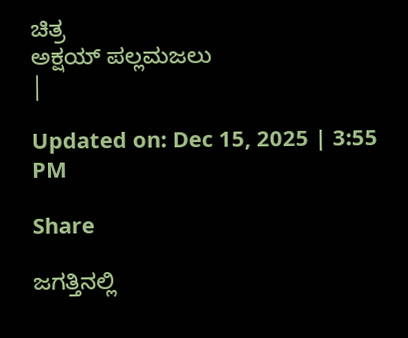ಚಿತ್ರ
ಅಕ್ಷಯ್ ಪಲ್ಲಮಜಲು
|

Updated on: Dec 15, 2025 | 3:55 PM

Share

ಜಗತ್ತಿನಲ್ಲಿ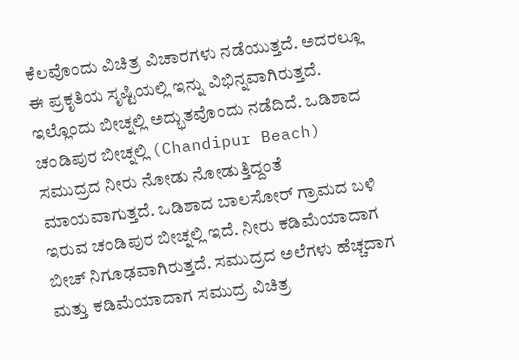ಕೆಲವೊಂದು ವಿಚಿತ್ರ ವಿಚಾರಗಳು ನಡೆಯುತ್ತದೆ. ಅದರಲ್ಲೂ ಈ ಪ್ರಕೃತಿಯ ಸೃಷ್ಟಿಯಲ್ಲಿ ಇನ್ನು ವಿಭಿನ್ನವಾಗಿರುತ್ತದೆ. ಇಲ್ಲೊಂದು ಬೀಚ್ನಲ್ಲಿ ಅದ್ಭುತವೊಂದು ನಡೆದಿದೆ. ಒಡಿಶಾದ ಚಂಡಿಪುರ ಬೀಚ್ನಲ್ಲಿ (Chandipur Beach) ಸಮುದ್ರದ ನೀರು ನೋಡು ನೋಡುತ್ತಿದ್ದಂತೆ ಮಾಯವಾಗುತ್ತದೆ. ಒಡಿಶಾದ ಬಾಲಸೋರ್ ಗ್ರಾಮದ ಬಳಿ ಇರುವ ಚಂಡಿಪುರ ಬೀಚ್ನಲ್ಲಿ ಇದೆ. ನೀರು ಕಡಿಮೆಯಾದಾಗ ಬೀಚ್ ನಿಗೂಢವಾಗಿರುತ್ತದೆ. ಸಮುದ್ರದ ಅಲೆಗಳು ಹೆಚ್ಚದಾಗ ಮತ್ತು ಕಡಿಮೆಯಾದಾಗ ಸಮುದ್ರ ವಿಚಿತ್ರ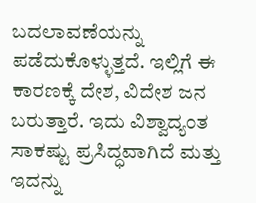ಬದಲಾವಣೆಯನ್ನು ಪಡೆದುಕೊಳ್ಳುತ್ತದೆ. ಇಲ್ಲಿಗೆ ಈ ಕಾರಣಕ್ಕೆ ದೇಶ, ವಿದೇಶ ಜನ ಬರುತ್ತಾರೆ. ಇದು ವಿಶ್ವಾದ್ಯಂತ ಸಾಕಷ್ಟು ಪ್ರಸಿದ್ಧವಾಗಿದೆ ಮತ್ತು ಇದನ್ನು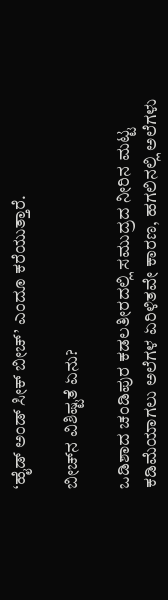‘ಹೈಡ್ ಅಂಡ್ ಸೀಕ್ ಬೀಚ್’ ಎಂದೂ ಕರೆಯುತ್ತಾರೆ.

ಬೀಚ್‌ನ ವಿಶಿಷ್ಟತೆ ಏನು?

ಒಡಿಶಾದ ಚಂಡಿಪುರ ಕಡಲತೀರದಲ್ಲಿ ಸಮುದ್ರದ ನೀರಿನ ಮಟ್ಟ ಕಡಿಮೆಯಾಗಲು ಅಲೆಗಳ ಏರಿಳಿತವೇ ಕಾರಣ, ಹಗಲಿನಲ್ಲಿ ಅಲೆಗಳು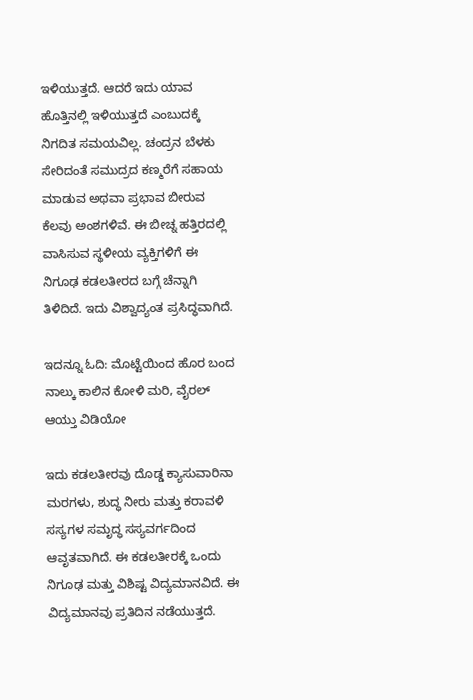ಇಳಿಯುತ್ತದೆ. ಆದರೆ ಇದು ಯಾವ ಹೊತ್ತಿನಲ್ಲಿ ಇಳಿಯುತ್ತದೆ ಎಂಬುದಕ್ಕೆ ನಿಗದಿತ ಸಮಯವಿಲ್ಲ. ಚಂದ್ರನ ಬೆಳಕು ಸೇರಿದಂತೆ ಸಮುದ್ರದ ಕಣ್ಮರೆಗೆ ಸಹಾಯ ಮಾಡುವ ಅಥವಾ ಪ್ರಭಾವ ಬೀರುವ ಕೆಲವು ಅಂಶಗಳಿವೆ. ಈ ಬೀಚ್ನ ಹತ್ತಿರದಲ್ಲಿ ವಾಸಿಸುವ ಸ್ಥಳೀಯ ವ್ಯಕ್ತಿಗಳಿಗೆ ಈ ನಿಗೂಢ ಕಡಲತೀರದ ಬಗ್ಗೆ ಚೆನ್ನಾಗಿ ತಿಳಿದಿದೆ. ಇದು ವಿಶ್ವಾದ್ಯಂತ ಪ್ರಸಿದ್ಧವಾಗಿದೆ.

ಇದನ್ನೂ ಓದಿ: ಮೊಟ್ಟೆಯಿಂದ ಹೊರ ಬಂದ ನಾಲ್ಕು ಕಾಲಿನ ಕೋಳಿ ಮರಿ, ವೈರಲ್‌ ಆಯ್ತು ವಿಡಿಯೋ

ಇದು ಕಡಲತೀರವು ದೊಡ್ಡ ಕ್ಯಾಸುವಾರಿನಾ ಮರಗಳು, ಶುದ್ಧ ನೀರು ಮತ್ತು ಕರಾವಳಿ ಸಸ್ಯಗಳ ಸಮೃದ್ಧ ಸಸ್ಯವರ್ಗದಿಂದ ಆವೃತವಾಗಿದೆ. ಈ ಕಡಲತೀರಕ್ಕೆ ಒಂದು ನಿಗೂಢ ಮತ್ತು ವಿಶಿಷ್ಟ ವಿದ್ಯಮಾನವಿದೆ. ಈ ವಿದ್ಯಮಾನವು ಪ್ರತಿದಿನ ನಡೆಯುತ್ತದೆ.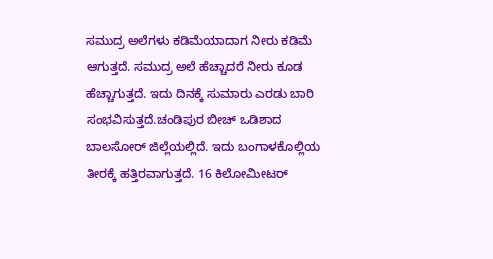ಸಮುದ್ರ ಅಲೆಗಳು ಕಡಿಮೆಯಾದಾಗ ನೀರು ಕಡಿಮೆ ಆಗುತ್ತದೆ. ಸಮುದ್ರ ಅಲೆ ಹೆಚ್ಚಾದರೆ ನೀರು ಕೂಡ ಹೆಚ್ಚಾಗುತ್ತದೆ. ಇದು ದಿನಕ್ಕೆ ಸುಮಾರು ಎರಡು ಬಾರಿ ಸಂಭವಿಸುತ್ತದೆ.ಚಂಡಿಪುರ ಬೀಚ್ ಒಡಿಶಾದ ಬಾಲಸೋರ್ ಜಿಲ್ಲೆಯಲ್ಲಿದೆ. ಇದು ಬಂಗಾಳಕೊಲ್ಲಿಯ ತೀರಕ್ಕೆ ಹತ್ತಿರವಾಗುತ್ತದೆ. 16 ಕಿಲೋಮೀಟರ್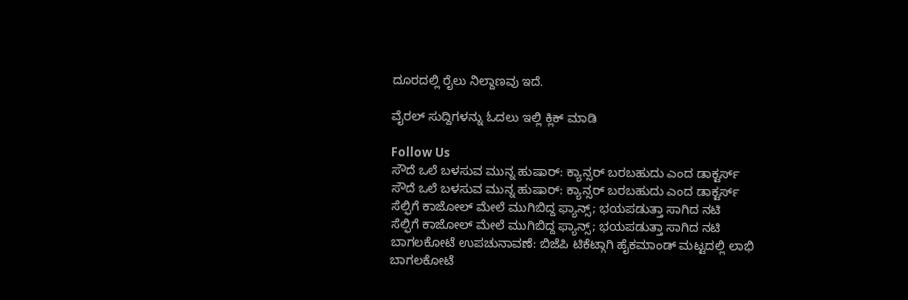ದೂರದಲ್ಲಿ ರೈಲು ನಿಲ್ದಾಣವು ಇದೆ.

ವೈರಲ್ ಸುದ್ದಿಗಳನ್ನು ಓದಲು ಇಲ್ಲಿ ಕ್ಲಿಕ್ ಮಾಡಿ

Follow Us
ಸೌದೆ ಒಲೆ ಬಳಸುವ ಮುನ್ನ ಹುಷಾರ್: ಕ್ಯಾನ್ಸರ್ ಬರಬಹುದು ಎಂದ ಡಾಕ್ಟರ್ಸ್
ಸೌದೆ ಒಲೆ ಬಳಸುವ ಮುನ್ನ ಹುಷಾರ್: ಕ್ಯಾನ್ಸರ್ ಬರಬಹುದು ಎಂದ ಡಾಕ್ಟರ್ಸ್
ಸೆಲ್ಫಿಗೆ ಕಾಜೋಲ್ ಮೇಲೆ ಮುಗಿಬಿದ್ದ ಫ್ಯಾನ್ಸ್; ಭಯಪಡುತ್ತಾ ಸಾಗಿದ ನಟಿ
ಸೆಲ್ಫಿಗೆ ಕಾಜೋಲ್ ಮೇಲೆ ಮುಗಿಬಿದ್ದ ಫ್ಯಾನ್ಸ್; ಭಯಪಡುತ್ತಾ ಸಾಗಿದ ನಟಿ
ಬಾಗಲಕೋಟೆ ಉಪಚುನಾವಣೆ: ಬಿಜೆಪಿ ಟಿಕೆಟ್ಗಾಗಿ ಹೈಕಮಾಂಡ್ ಮಟ್ಟದಲ್ಲಿ ಲಾಭಿ
ಬಾಗಲಕೋಟೆ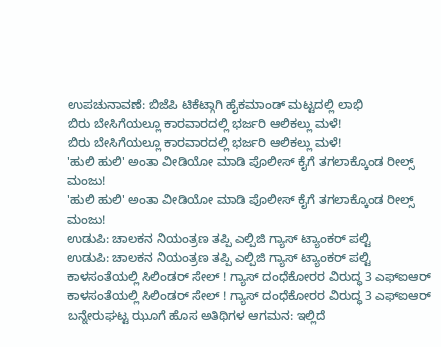ಉಪಚುನಾವಣೆ: ಬಿಜೆಪಿ ಟಿಕೆಟ್ಗಾಗಿ ಹೈಕಮಾಂಡ್ ಮಟ್ಟದಲ್ಲಿ ಲಾಭಿ
ಬಿರು ಬೇಸಿಗೆಯಲ್ಲೂ ಕಾರವಾರದಲ್ಲಿ ಭರ್ಜರಿ ಆಲಿಕಲ್ಲು ಮಳೆ!
ಬಿರು ಬೇಸಿಗೆಯಲ್ಲೂ ಕಾರವಾರದಲ್ಲಿ ಭರ್ಜರಿ ಆಲಿಕಲ್ಲು ಮಳೆ!
'ಹುಲಿ ಹುಲಿ' ಅಂತಾ ವೀಡಿಯೋ ಮಾಡಿ ಪೊಲೀಸ್ ಕೈಗೆ ತಗಲಾಕ್ಕೊಂಡ ರೀಲ್ಸ್ ಮಂಜು!
'ಹುಲಿ ಹುಲಿ' ಅಂತಾ ವೀಡಿಯೋ ಮಾಡಿ ಪೊಲೀಸ್ ಕೈಗೆ ತಗಲಾಕ್ಕೊಂಡ ರೀಲ್ಸ್ ಮಂಜು!
ಉಡುಪಿ: ಚಾಲಕನ ನಿಯಂತ್ರಣ ತಪ್ಪಿ ಎಲ್ಪಿಜಿ ಗ್ಯಾಸ್ ಟ್ಯಾಂಕರ್ ಪಲ್ಟಿ
ಉಡುಪಿ: ಚಾಲಕನ ನಿಯಂತ್ರಣ ತಪ್ಪಿ ಎಲ್ಪಿಜಿ ಗ್ಯಾಸ್ ಟ್ಯಾಂಕರ್ ಪಲ್ಟಿ
ಕಾಳಸಂತೆಯಲ್ಲಿ ಸಿಲಿಂಡರ್ ಸೇಲ್ ! ಗ್ಯಾಸ್ ದಂಧೆಕೋರರ ವಿರುದ್ಧ 3 ಎಫ್ಐಆರ್
ಕಾಳಸಂತೆಯಲ್ಲಿ ಸಿಲಿಂಡರ್ ಸೇಲ್ ! ಗ್ಯಾಸ್ ದಂಧೆಕೋರರ ವಿರುದ್ಧ 3 ಎಫ್ಐಆರ್
ಬನ್ನೇರುಘಟ್ಟ ಝೂಗೆ ಹೊಸ ಅತಿಥಿಗಳ ಆಗಮನ: ಇಲ್ಲಿದೆ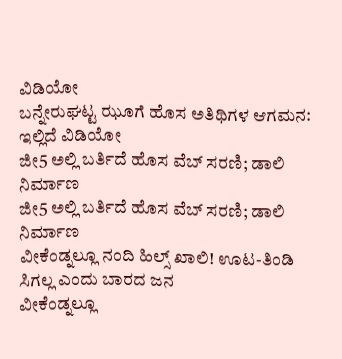ವಿಡಿಯೋ
ಬನ್ನೇರುಘಟ್ಟ ಝೂಗೆ ಹೊಸ ಅತಿಥಿಗಳ ಆಗಮನ: ಇಲ್ಲಿದೆ ವಿಡಿಯೋ
ಜೀ5 ಅಲ್ಲಿ ಬರ್ತಿದೆ ಹೊಸ ವೆಬ್ ಸರಣಿ; ಡಾಲಿ ನಿರ್ಮಾಣ
ಜೀ5 ಅಲ್ಲಿ ಬರ್ತಿದೆ ಹೊಸ ವೆಬ್ ಸರಣಿ; ಡಾಲಿ ನಿರ್ಮಾಣ
ವೀಕೆಂಡ್ನಲ್ಲೂ ನಂದಿ ಹಿಲ್ಸ್ ಖಾಲಿ! ಊಟ-ತಿಂಡಿ ಸಿಗಲ್ಲ ಎಂದು ಬಾರದ ಜನ
ವೀಕೆಂಡ್ನಲ್ಲೂ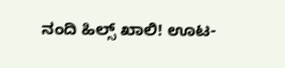ನಂದಿ ಹಿಲ್ಸ್ ಖಾಲಿ! ಊಟ-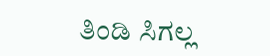ತಿಂಡಿ ಸಿಗಲ್ಲ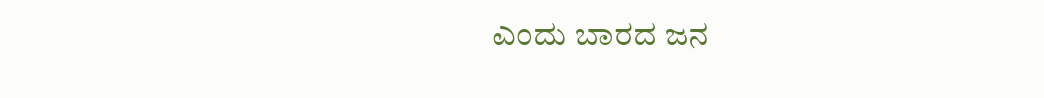ಎಂದು ಬಾರದ ಜನ